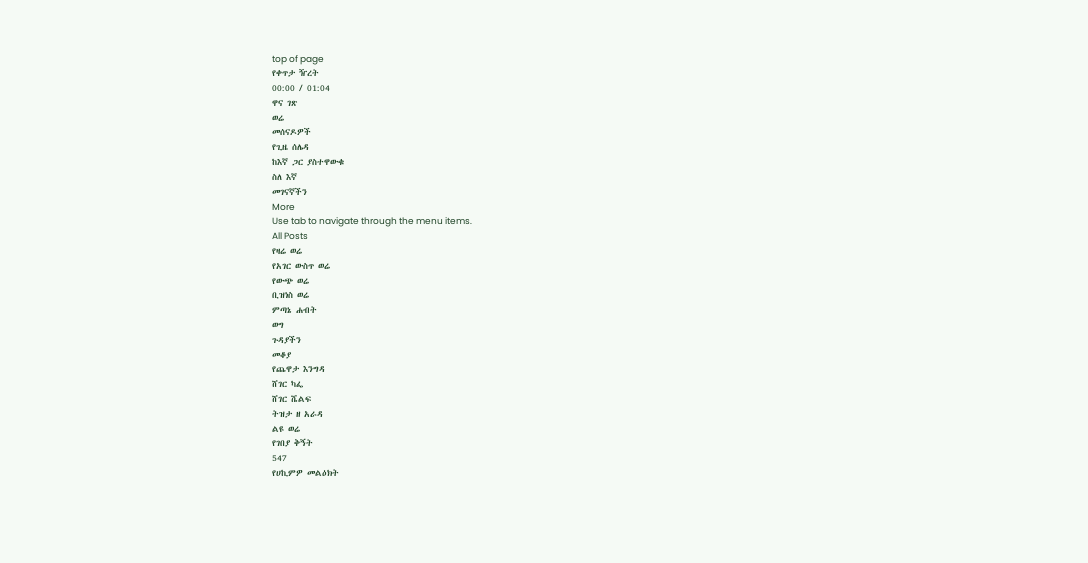top of page
የቀጥታ ዥረት
00:00 / 01:04
ዋና ገጽ
ወሬ
መሰናዶዎች
የጊዜ ሰሌዳ
ከእኛ ጋር ያስተዋውቁ
ስለ እኛ
መገናኛችን
More
Use tab to navigate through the menu items.
All Posts
የዛሬ ወሬ
የአገር ውስጥ ወሬ
የውጭ ወሬ
ቢዝነስ ወሬ
ምጣኔ ሐብት
ወግ
ጉዳያችን
መቆያ
የጨዋታ እንግዳ
ሸገር ካፌ
ሸገር ሼልፍ
ትዝታ ዘ አራዳ
ልዩ ወሬ
የገበያ ቅኝት
547
የሀኪምዎ መልዕክት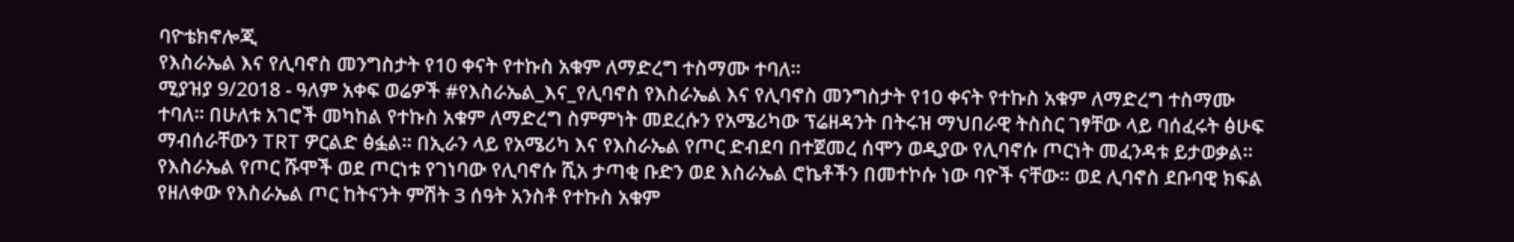ባዮቴክኖሎጂ
የእስራኤል እና የሊባኖስ መንግስታት የ10 ቀናት የተኩስ አቁም ለማድረግ ተስማሙ ተባለ፡፡
ሚያዝያ 9/2018 - ዓለም አቀፍ ወሬዎች #የእስራኤል_እና_የሊባኖስ የእስራኤል እና የሊባኖስ መንግስታት የ10 ቀናት የተኩስ አቁም ለማድረግ ተስማሙ ተባለ፡፡ በሁለቱ አገሮች መካከል የተኩስ አቁም ለማድረግ ስምምነት መደረሱን የአሜሪካው ፕሬዘዳንት በትሩዝ ማህበራዊ ትስስር ገፃቸው ላይ ባሰፈሩት ፅሁፍ ማብሰራቸውን TRT ዎርልድ ፅፏል፡፡ በኢራን ላይ የአሜሪካ እና የእስራኤል የጦር ድብደባ በተጀመረ ሰሞን ወዲያው የሊባኖሱ ጦርነት መፈንዳቱ ይታወቃል፡፡ የእስራኤል የጦር ሹሞች ወደ ጦርነቱ የገነባው የሊባኖሱ ሺአ ታጣቂ ቡድን ወደ እስራኤል ሮኬቶችን በመተኮሱ ነው ባዮች ናቸው፡፡ ወደ ሊባኖስ ደቡባዊ ክፍል የዘለቀው የእስራኤል ጦር ከትናንት ምሽት 3 ሰዓት አንስቶ የተኩስ አቁም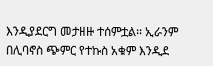እንዲያደርግ መታዘዙ ተሰምቷል፡፡ ኢራንም በሊባኖስ ጭምር የተኩስ አቁም እንዲደ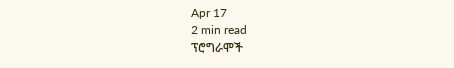Apr 17
2 min read
ፕሮግራሞች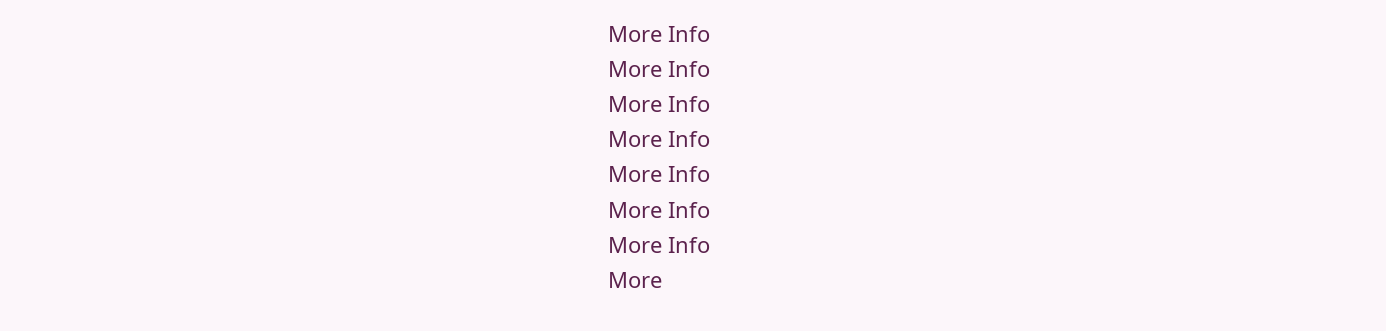More Info
More Info
More Info
More Info
More Info
More Info
More Info
More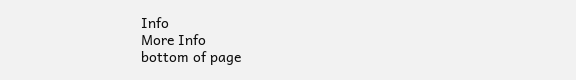Info
More Info
bottom of page